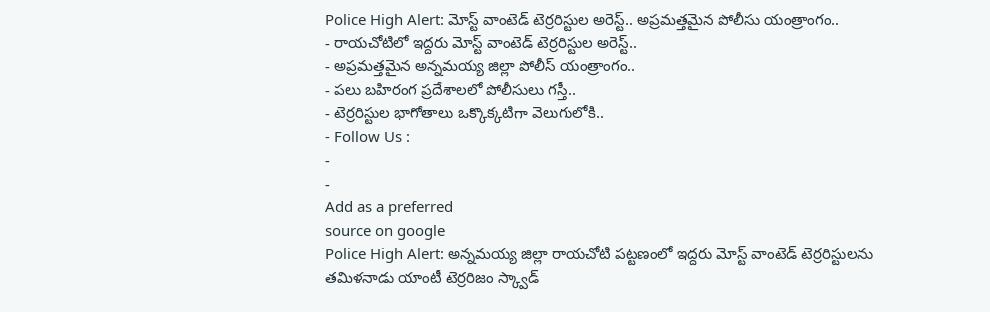Police High Alert: మోస్ట్ వాంటెడ్ టెర్రరిస్టుల అరెస్ట్.. అప్రమత్తమైన పోలీసు యంత్రాంగం..
- రాయచోటిలో ఇద్దరు మోస్ట్ వాంటెడ్ టెర్రరిస్టుల అరెస్ట్..
- అప్రమత్తమైన అన్నమయ్య జిల్లా పోలీస్ యంత్రాంగం..
- పలు బహిరంగ ప్రదేశాలలో పోలీసులు గస్తీ..
- టెర్రరిస్టుల భాగోతాలు ఒక్కొక్కటిగా వెలుగులోకి..
- Follow Us :
-
-
Add as a preferred
source on google
Police High Alert: అన్నమయ్య జిల్లా రాయచోటి పట్టణంలో ఇద్దరు మోస్ట్ వాంటెడ్ టెర్రరిస్టులను తమిళనాడు యాంటీ టెర్రరిజం స్క్వాడ్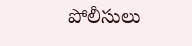పోలీసులు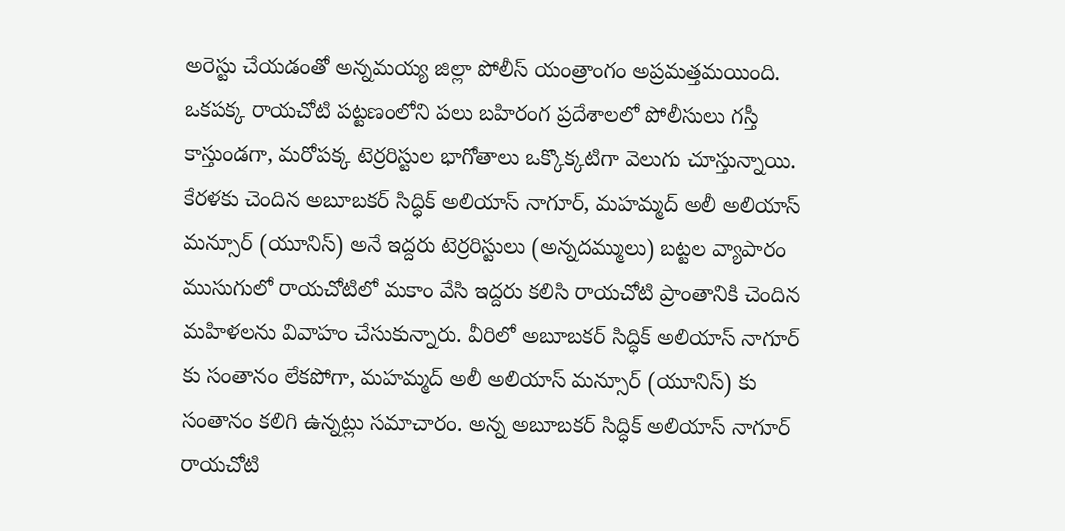అరెస్టు చేయడంతో అన్నమయ్య జిల్లా పోలీస్ యంత్రాంగం అప్రమత్తమయింది. ఒకపక్క రాయచోటి పట్టణంలోని పలు బహిరంగ ప్రదేశాలలో పోలీసులు గస్తీ కాస్తుండగా, మరోపక్క టెర్రరిస్టుల భాగోతాలు ఒక్కొక్కటిగా వెలుగు చూస్తున్నాయి. కేరళకు చెందిన అబూబకర్ సిద్ధిక్ అలియాస్ నాగూర్, మహమ్మద్ అలీ అలియాస్ మన్సూర్ (యూనిస్) అనే ఇద్దరు టెర్రరిస్టులు (అన్నదమ్ములు) బట్టల వ్యాపారం ముసుగులో రాయచోటిలో మకాం వేసి ఇద్దరు కలిసి రాయచోటి ప్రాంతానికి చెందిన మహిళలను వివాహం చేసుకున్నారు. వీరిలో అబూబకర్ సిద్ధిక్ అలియాస్ నాగూర్ కు సంతానం లేకపోగా, మహమ్మద్ అలీ అలియాస్ మన్సూర్ (యూనిస్) కు సంతానం కలిగి ఉన్నట్లు సమాచారం. అన్న అబూబకర్ సిద్ధిక్ అలియాస్ నాగూర్ రాయచోటి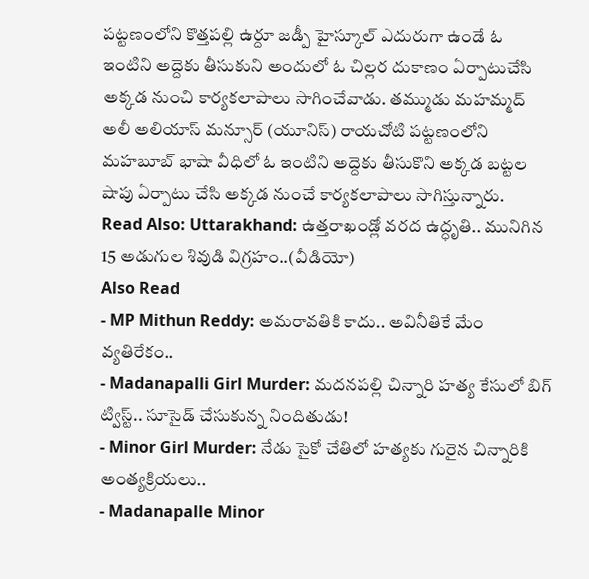పట్టణంలోని కొత్తపల్లి ఉర్దూ జడ్పీ హైస్కూల్ ఎదురుగా ఉండే ఓ ఇంటిని అద్దెకు తీసుకుని అందులో ఓ చిల్లర దుకాణం ఏర్పాటుచేసి అక్కడ నుంచి కార్యకలాపాలు సాగించేవాడు. తమ్ముడు మహమ్మద్ అలీ అలియాస్ మన్సూర్ (యూనిస్) రాయచోటి పట్టణంలోని మహబూబ్ భాషా వీధిలో ఓ ఇంటిని అద్దెకు తీసుకొని అక్కడ బట్టల షాపు ఏర్పాటు చేసి అక్కడ నుంచే కార్యకలాపాలు సాగిస్తున్నారు.
Read Also: Uttarakhand: ఉత్తరాఖండ్లో వరద ఉద్ధృతి.. మునిగిన 15 అడుగుల శివుడి విగ్రహం..(వీడియో)
Also Read
- MP Mithun Reddy: అమరావతికి కాదు.. అవినీతికే మేం వ్యతిరేకం..
- Madanapalli Girl Murder: మదనపల్లి చిన్నారి హత్య కేసులో బిగ్ ట్విస్ట్.. సూసైడ్ చేసుకున్న నిందితుడు!
- Minor Girl Murder: నేడు సైకో చేతిలో హత్యకు గురైన చిన్నారికి అంత్యక్రియలు..
- Madanapalle Minor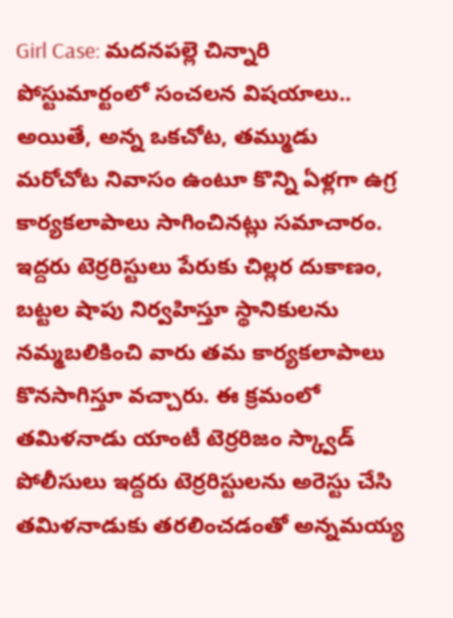Girl Case: మదనపల్లె చిన్నారి పోస్టుమార్టంలో సంచలన విషయాలు..
అయితే, అన్న ఒకచోట, తమ్ముడు మరోచోట నివాసం ఉంటూ కొన్ని ఏళ్లగా ఉగ్ర కార్యకలాపాలు సాగించినట్లు సమాచారం. ఇద్దరు టెర్రరిస్టులు పేరుకు చిల్లర దుకాణం, బట్టల షాపు నిర్వహిస్తూ స్థానికులను నమ్మబలికించి వారు తమ కార్యకలాపాలు కొనసాగిస్తూ వచ్చారు. ఈ క్రమంలో తమిళనాడు యాంటీ టెర్రరిజం స్క్వాడ్ పోలీసులు ఇద్దరు టెర్రరిస్టులను అరెస్టు చేసి తమిళనాడుకు తరలించడంతో అన్నమయ్య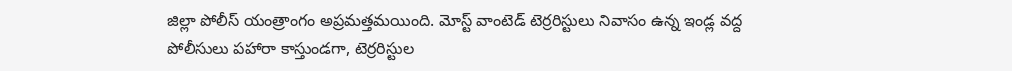జిల్లా పోలీస్ యంత్రాంగం అప్రమత్తమయింది. మోస్ట్ వాంటెడ్ టెర్రరిస్టులు నివాసం ఉన్న ఇండ్ల వద్ద పోలీసులు పహారా కాస్తుండగా, టెర్రరిస్టుల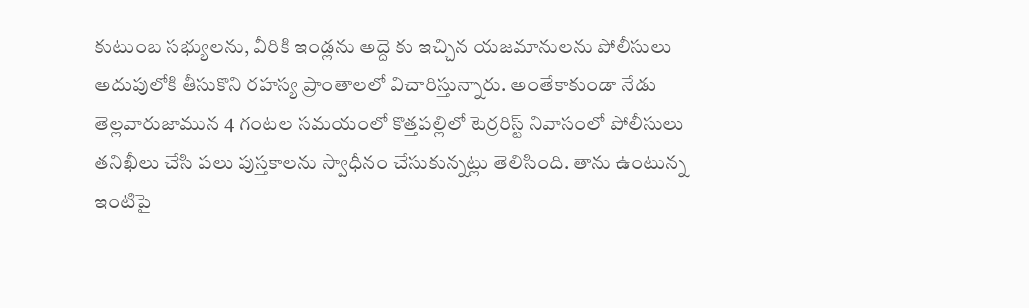కుటుంబ సభ్యులను, వీరికి ఇండ్లను అద్దె కు ఇచ్చిన యజమానులను పోలీసులు అదుపులోకి తీసుకొని రహస్య ప్రాంతాలలో విచారిస్తున్నారు. అంతేకాకుండా నేడు తెల్లవారుజామున 4 గంటల సమయంలో కొత్తపల్లిలో టెర్రరిస్ట్ నివాసంలో పోలీసులు తనిఖీలు చేసి పలు పుస్తకాలను స్వాధీనం చేసుకున్నట్లు తెలిసింది. తాను ఉంటున్న ఇంటిపై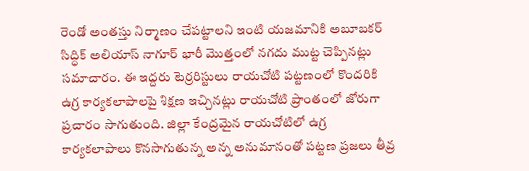రెండో అంతస్తు నిర్మాణం చేపట్టాలని ఇంటి యజమానికి అబూబకర్ సిద్ధిక్ అలియాస్ నాగూర్ భారీ మొత్తంలో నగదు ముట్ట చెప్పినట్లు సమాచారం. ఈ ఇద్దరు టెర్రరిస్టులు రాయచోటి పట్టణంలో కొందరికి ఉగ్ర కార్యకలాపాలపై శిక్షణ ఇచ్చినట్లు రాయచోటి ప్రాంతంలో జోరుగా ప్రచారం సాగుతుంది. జిల్లా కేంద్రమైన రాయచోటిలో ఉగ్ర కార్యకలాపాలు కొనసాగుతున్న అన్న అనుమానంతో పట్టణ ప్రజలు తీవ్ర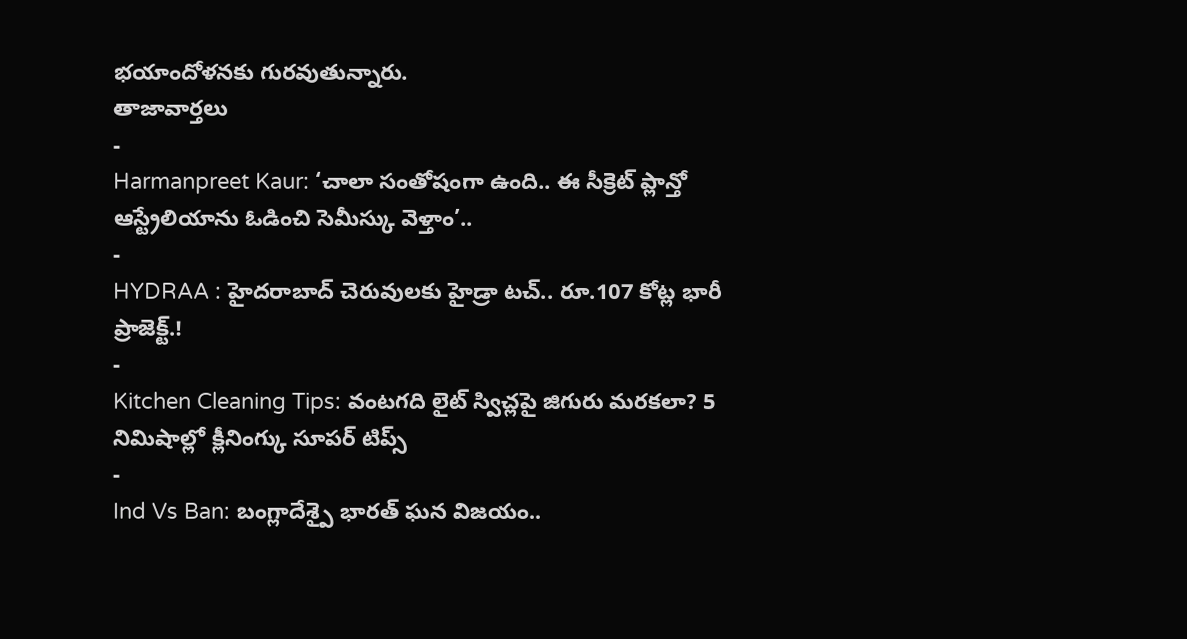భయాందోళనకు గురవుతున్నారు.
తాజావార్తలు
-
Harmanpreet Kaur: ‘చాలా సంతోషంగా ఉంది.. ఈ సీక్రెట్ ప్లాన్తో ఆస్ట్రేలియాను ఓడించి సెమీస్కు వెళ్తాం’..
-
HYDRAA : హైదరాబాద్ చెరువులకు హైడ్రా టచ్.. రూ.107 కోట్ల భారీ ప్రాజెక్ట్.!
-
Kitchen Cleaning Tips: వంటగది లైట్ స్విచ్లపై జిగురు మరకలా? 5 నిమిషాల్లో క్లీనింగ్కు సూపర్ టిప్స్
-
Ind Vs Ban: బంగ్లాదేశ్పై భారత్ ఘన విజయం..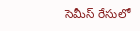సెమీస్ రేసులో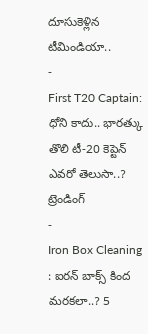దూసుకెళ్లిన టీమిండియా..
-
First T20 Captain: ధోని కాదు.. భారత్కు తొలి టీ-20 కెప్టెన్ ఎవరో తెలుసా..?
ట్రెండింగ్
-
Iron Box Cleaning : ఐరన్ బాక్స్ కింద మరకలా..? 5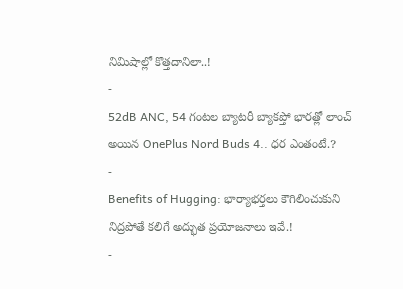నిమిషాల్లో కొత్తదానిలా..!
-
52dB ANC, 54 గంటల బ్యాటరీ బ్యాకప్తో భారత్లో లాంచ్ అయిన OnePlus Nord Buds 4.. ధర ఎంతంటే.?
-
Benefits of Hugging: భార్యాభర్తలు కౌగిలించుకుని నిద్రపోతే కలిగే అద్భుత ప్రయోజనాలు ఇవే.!
-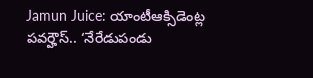Jamun Juice: యాంటీఆక్సిడెంట్ల పవర్హౌస్.. ‘నేరేడుపండు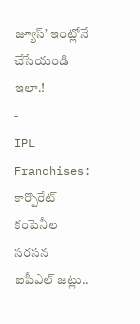జ్యూస్’ ఇంట్లోనే చేసేయండి ఇలా.!
-
IPL Franchises: కార్పొరేట్ కంపెనీల సరసన ఐపీఎల్ జట్లు..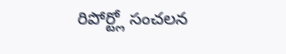రిపోర్ట్లో సంచలన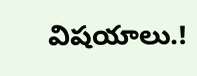విషయాలు.!